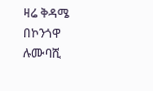ዛሬ ቅዳሜ በኮንጎዋ ሉሙባሺ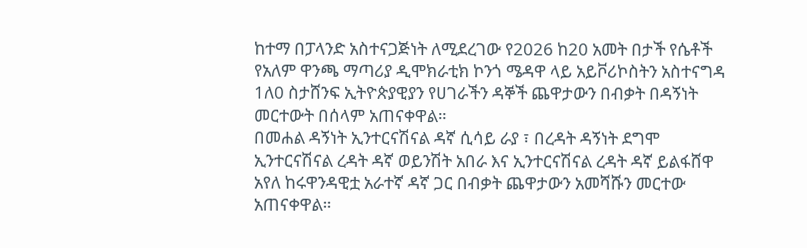ከተማ በፓላንድ አስተናጋጅነት ለሚደረገው የ2026 ከ20 አመት በታች የሴቶች የአለም ዋንጫ ማጣሪያ ዲሞክራቲክ ኮንጎ ሜዳዋ ላይ አይቮሪኮስትን አስተናግዳ 1ለ0 ስታሸንፍ ኢትዮጵያዊያን የሀገራችን ዳኞች ጨዋታውን በብቃት በዳኝነት መርተውት በሰላም አጠናቀዋል።
በመሐል ዳኝነት ኢንተርናሽናል ዳኛ ሲሳይ ራያ ፣ በረዳት ዳኝነት ደግሞ ኢንተርናሽናል ረዳት ዳኛ ወይንሽት አበራ እና ኢንተርናሽናል ረዳት ዳኛ ይልፋሸዋ አየለ ከሩዋንዳዊቷ አራተኛ ዳኛ ጋር በብቃት ጨዋታውን አመሻሹን መርተው አጠናቀዋል።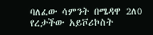ባለፈው ሳምንት በሜዳዋ 2ለ0 የረታችው አይቮሪኮስት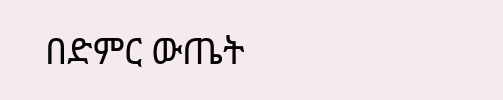በድምር ውጤት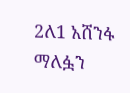2ለ1 አሸንፋ ማለፏን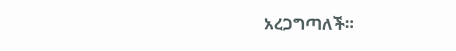አረጋግጣለች።